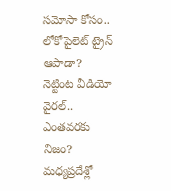సమోసా కోసం.. లోకోపైలెట్ ట్రైన్ ఆపాడా? నెట్టింట వీడియో వైరల్.. ఎంతవరకు నిజం?
మధ్యప్రదేశ్లో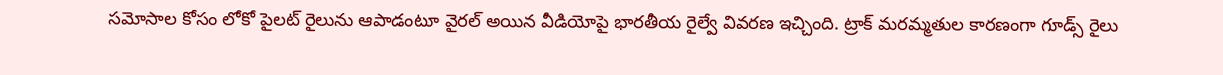సమోసాల కోసం లోకో పైలట్ రైలును ఆపాడంటూ వైరల్ అయిన వీడియోపై భారతీయ రైల్వే వివరణ ఇచ్చింది. ట్రాక్ మరమ్మతుల కారణంగా గూడ్స్ రైలు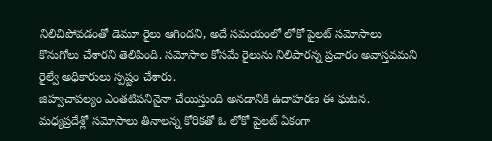నిలిచిపోవడంతో డెమూ రైలు ఆగిందని, అదే సమయంలో లోకో పైలట్ సమోసాలు కొనుగోలు చేశారని తెలిపింది. సమోసాల కోసమే రైలును నిలిపారన్న ప్రచారం అవాస్తవమని రైల్వే అధికారులు స్పష్టం చేశారు.
జిహ్వచాపల్యం ఎంతటిపనినైనా చేయిస్తుంది అనడానికి ఉదాహరణ ఈ ఘటన. మధ్యప్రదేశ్లో సమోసాలు తినాలన్న కోరికతో ఓ లోకో పైలట్ ఏకంగా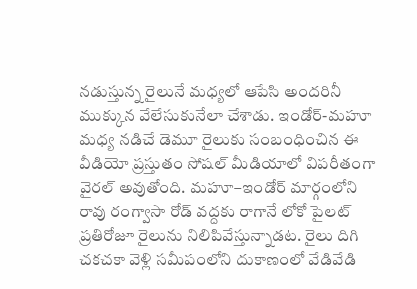నడుస్తున్న రైలునే మధ్యలో ఆపేసి అందరినీ ముక్కున వేలేసుకునేలా చేశాడు. ఇండోర్-మహూ మధ్య నడిచే డెమూ రైలుకు సంబంధించిన ఈ వీడియో ప్రస్తుతం సోషల్ మీడియాలో విపరీతంగా వైరల్ అవుతోంది. మహూ–ఇండోర్ మార్గంలోని రావు రంగ్వాసా రోడ్ వద్దకు రాగానే లోకో పైలట్ ప్రతిరోజూ రైలును నిలిపివేస్తున్నాడట. రైలు దిగి చకచకా వెళ్లి సమీపంలోని దుకాణంలో వేడివేడి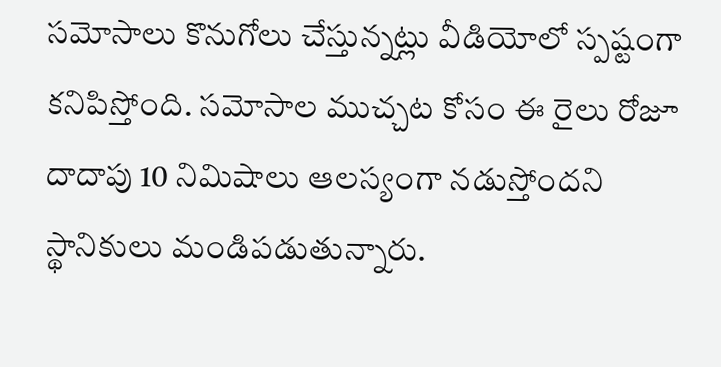సమోసాలు కొనుగోలు చేస్తున్నట్లు వీడియోలో స్పష్టంగా కనిపిస్తోంది. సమోసాల ముచ్చట కోసం ఈ రైలు రోజూ దాదాపు 10 నిమిషాలు ఆలస్యంగా నడుస్తోందని స్థానికులు మండిపడుతున్నారు.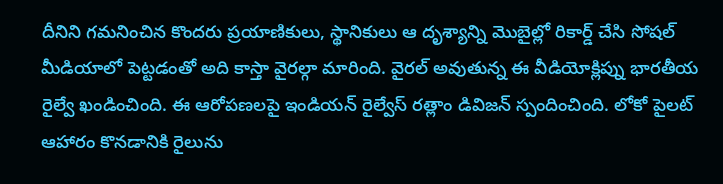దీనిని గమనించిన కొందరు ప్రయాణికులు, స్థానికులు ఆ దృశ్యాన్ని మొబైల్లో రికార్డ్ చేసి సోషల్ మీడియాలో పెట్టడంతో అది కాస్తా వైరల్గా మారింది. వైరల్ అవుతున్న ఈ వీడియోక్లిప్ను భారతీయ రైల్వే ఖండించింది. ఈ ఆరోపణలపై ఇండియన్ రైల్వేస్ రత్లాం డివిజన్ స్పందించింది. లోకో పైలట్ ఆహారం కొనడానికి రైలును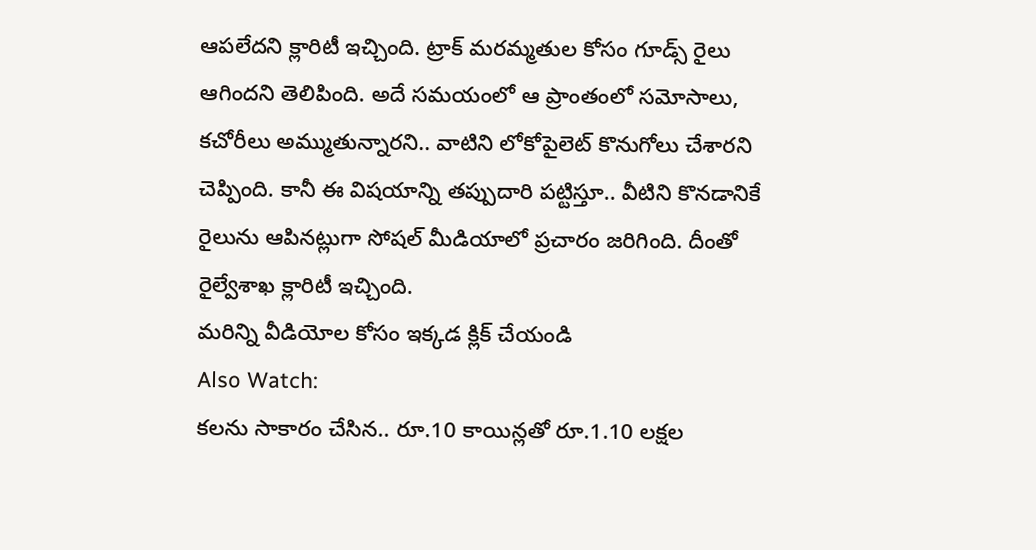ఆపలేదని క్లారిటీ ఇచ్చింది. ట్రాక్ మరమ్మతుల కోసం గూడ్స్ రైలు ఆగిందని తెలిపింది. అదే సమయంలో ఆ ప్రాంతంలో సమోసాలు, కచోరీలు అమ్ముతున్నారని.. వాటిని లోకోపైలెట్ కొనుగోలు చేశారని చెప్పింది. కానీ ఈ విషయాన్ని తప్పుదారి పట్టిస్తూ.. వీటిని కొనడానికే రైలును ఆపినట్లుగా సోషల్ మీడియాలో ప్రచారం జరిగింది. దీంతో రైల్వేశాఖ క్లారిటీ ఇచ్చింది.
మరిన్ని వీడియోల కోసం ఇక్కడ క్లిక్ చేయండి
Also Watch:
కలను సాకారం చేసిన.. రూ.10 కాయిన్లతో రూ.1.10 లక్షల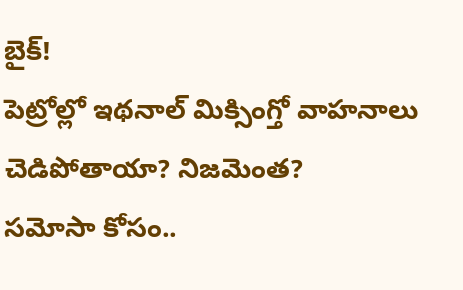బైక్!
పెట్రోల్లో ఇథనాల్ మిక్సింగ్తో వాహనాలు చెడిపోతాయా? నిజమెంత?
సమోసా కోసం..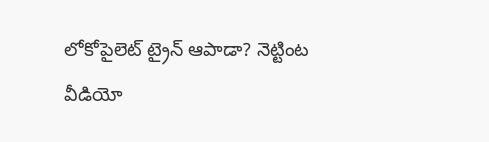లోకోపైలెట్ ట్రైన్ ఆపాడా? నెట్టింట వీడియో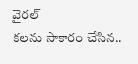వైరల్
కలను సాకారం చేసిన..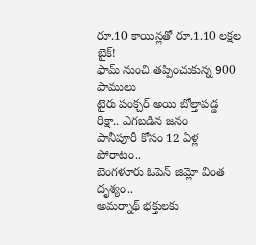రూ.10 కాయిన్లతో రూ.1.10 లక్షల బైక్!
ఫామ్ నుంచి తప్పించుకున్న 900 పాములు
టైరు పంక్చర్ అయి బోల్తాపడ్డ రిక్షా.. ఎగబడిన జనం
పానీపూరీ కోసం 12 ఏళ్ల పోరాటం..
బెంగళూరు ఓపెన్ జిమ్లో వింత దృశ్యం..
అమర్నాథ్ భక్తులకు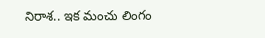నిరాశ.. ఇక మంచు లింగం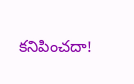కనిపించదా!